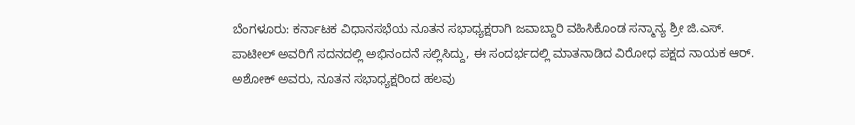ಬೆಂಗಳೂರು: ಕರ್ನಾಟಕ ವಿಧಾನಸಭೆಯ ನೂತನ ಸಭಾಧ್ಯಕ್ಷರಾಗಿ ಜವಾಬ್ದಾರಿ ವಹಿಸಿಕೊಂಡ ಸನ್ಮಾನ್ಯ ಶ್ರೀ ಜಿ.ಎಸ್. ಪಾಟೀಲ್ ಅವರಿಗೆ ಸದನದಲ್ಲಿ ಅಭಿನಂದನೆ ಸಲ್ಲಿಸಿದ್ದು, ಈ ಸಂದರ್ಭದಲ್ಲಿ ಮಾತನಾಡಿದ ವಿರೋಧ ಪಕ್ಷದ ನಾಯಕ ಆರ್. ಅಶೋಕ್ ಅವರು, ನೂತನ ಸಭಾಧ್ಯಕ್ಷರಿಂದ ಹಲವು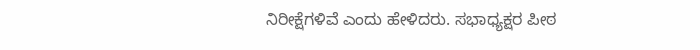ನಿರೀಕ್ಷೆಗಳಿವೆ ಎಂದು ಹೇಳಿದರು. ಸಭಾಧ್ಯಕ್ಷರ ಪೀಠ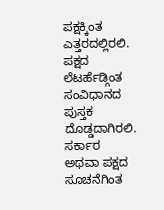ಪಕ್ಷಕ್ಕಿಂತ ಎತ್ತರದಲ್ಲಿರಲಿ. ಪಕ್ಷದ ಲೆಟರ್ಹೆಡ್ಗಿಂತ ಸಂವಿಧಾನದ ಪುಸ್ತಕ ದೊಡ್ಡದಾಗಿರಲಿ. ಸರ್ಕಾರ ಅಥವಾ ಪಕ್ಷದ ಸೂಚನೆಗಿಂತ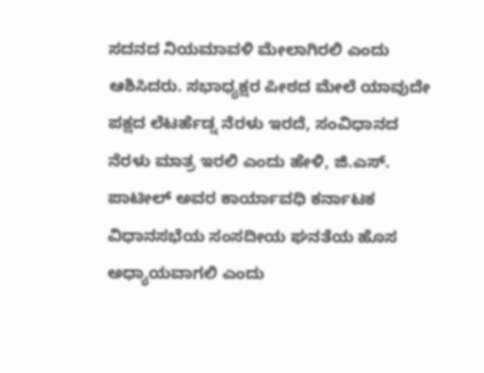ಸದನದ ನಿಯಮಾವಳಿ ಮೇಲಾಗಿರಲಿ ಎಂದು ಆಶಿಸಿದರು. ಸಭಾಧ್ಯಕ್ಷರ ಪೀಠದ ಮೇಲೆ ಯಾವುದೇ ಪಕ್ಷದ ಲೆಟರ್ಹೆಡ್ನ ನೆರಳು ಇರದೆ, ಸಂವಿಧಾನದ ನೆರಳು ಮಾತ್ರ ಇರಲಿ ಎಂದು ಹೇಳಿ, ಜಿ.ಎಸ್. ಪಾಟೀಲ್ ಅವರ ಕಾರ್ಯಾವಧಿ ಕರ್ನಾಟಕ ವಿಧಾನಸಭೆಯ ಸಂಸದೀಯ ಘನತೆಯ ಹೊಸ ಅಧ್ಯಾಯವಾಗಲಿ ಎಂದು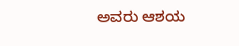ಅವರು ಆಶಯ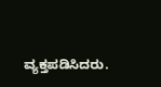ವ್ಯಕ್ತಪಡಿಸಿದರು.